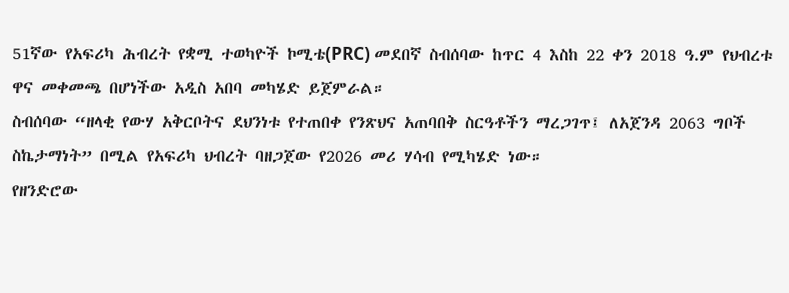51ኛው የአፍሪካ ሕብረት የቋሚ ተወካዮች ኮሚቴ(PRC) መደበኛ ስብሰባው ከጥር 4 እስከ 22 ቀን 2018 ዓ.ም የህብረቱ ዋና መቀመጫ በሆነችው አዲስ አበባ መካሄድ ይጀምራል።
ስብሰባው “ዘላቂ የውሃ አቅርቦትና ደህንነቱ የተጠበቀ የንጽህና አጠባበቅ ስርዓቶችን ማረጋገጥ፤ ለአጀንዳ 2063 ግቦች ስኬታማነት” በሚል የአፍሪካ ህብረት ባዘጋጀው የ2026 መሪ ሃሳብ የሚካሄድ ነው።
የዘንድሮው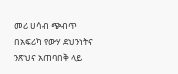መሪ ሀሳብ ጭብጥ በአፍሪካ የውሃ ደህንነትና ንጽህና አጠባበቅ ላይ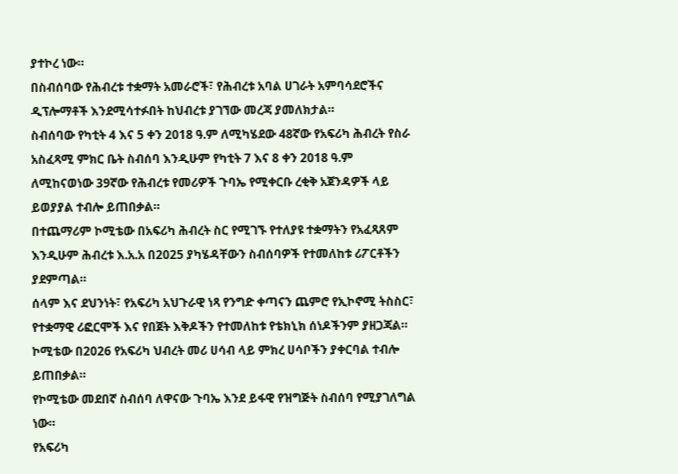ያተኮረ ነው።
በስብሰባው የሕብረቱ ተቋማት አመራሮች፣ የሕብረቱ አባል ሀገራት አምባሳደሮችና ዲፕሎማቶች እንደሚሳተፉበት ከህብረቱ ያገኘው መረጃ ያመለክታል።
ስብሰባው የካቲት 4 እና 5 ቀን 2018 ዓ.ም ለሚካሄደው 48ኛው የአፍሪካ ሕብረት የስራ አስፈጻሚ ምክር ቤት ስብሰባ እንዲሁም የካቲት 7 እና 8 ቀን 2018 ዓ.ም ለሚከናወነው 39ኛው የሕብረቱ የመሪዎች ጉባኤ የሚቀርቡ ረቂቅ አጀንዳዎች ላይ ይወያያል ተብሎ ይጠበቃል።
በተጨማሪም ኮሚቴው በአፍሪካ ሕብረት ስር የሚገኙ የተለያዩ ተቋማትን የአፈጻጸም እንዲሁም ሕብረቱ እ.አ.አ በ2025 ያካሄዳቸውን ስብሰባዎች የተመለከቱ ሪፖርቶችን ያደምጣል።
ሰላም እና ደህንነት፣ የአፍሪካ አህጉራዊ ነጻ የንግድ ቀጣናን ጨምሮ የኢኮኖሚ ትስስር፣ የተቋማዊ ሪፎርሞች እና የበጀት እቅዶችን የተመለከቱ የቴክኒክ ሰነዶችንም ያዘጋጃል።
ኮሚቴው በ2026 የአፍሪካ ህብረት መሪ ሀሳብ ላይ ምክረ ሀሳቦችን ያቀርባል ተብሎ ይጠበቃል።
የኮሚቴው መደበኛ ስብሰባ ለዋናው ጉባኤ እንደ ይፋዊ የዝግጅት ስብሰባ የሚያገለግል ነው።
የአፍሪካ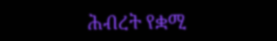ሕብረት የቋሚ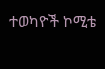ተወካዮች ኮሚቴ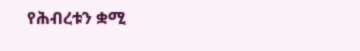የሕብረቱን ቋሚ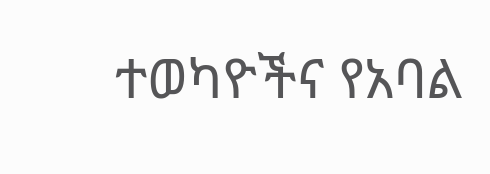ተወካዮችና የአባል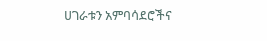ሀገራቱን አምባሳደሮችና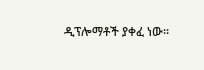ዲፕሎማቶች ያቀፈ ነው።